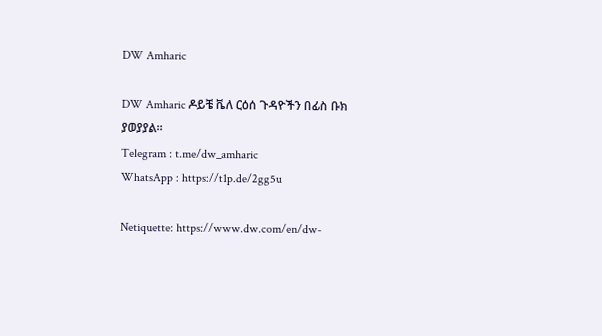DW Amharic

DW Amharic ዶይቼ ቬለ ርዕሰ ጉዳዮችን በፊስ ቡክ ያወያያል።
Telegram : t.me/dw_amharic
WhatsApp : https://t1p.de/2gg5u

Netiquette: https://www.dw.com/en/dw-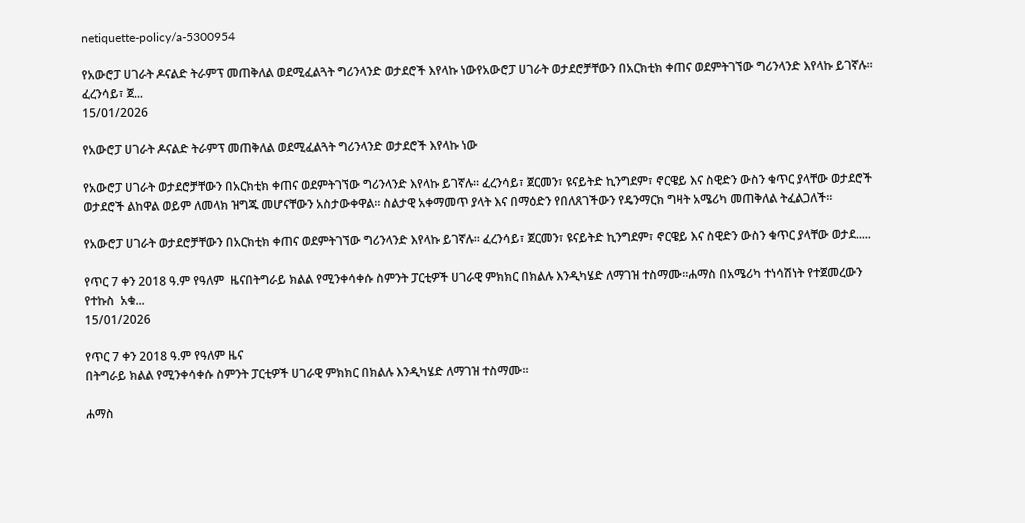netiquette-policy/a-5300954

የአውሮፓ ሀገራት ዶናልድ ትራምፕ መጠቅለል ወደሚፈልጓት ግሪንላንድ ወታደሮች እየላኩ ነውየአውሮፓ ሀገራት ወታደሮቻቸውን በአርክቲክ ቀጠና ወደምትገኘው ግሪንላንድ እየላኩ ይገኛሉ። ፈረንሳይ፣ ጀ...
15/01/2026

የአውሮፓ ሀገራት ዶናልድ ትራምፕ መጠቅለል ወደሚፈልጓት ግሪንላንድ ወታደሮች እየላኩ ነው

የአውሮፓ ሀገራት ወታደሮቻቸውን በአርክቲክ ቀጠና ወደምትገኘው ግሪንላንድ እየላኩ ይገኛሉ። ፈረንሳይ፣ ጀርመን፣ ዩናይትድ ኪንግደም፣ ኖርዌይ እና ስዊድን ውስን ቁጥር ያላቸው ወታደሮች ወታደሮች ልከዋል ወይም ለመላክ ዝግጁ መሆናቸውን አስታውቀዋል። ስልታዊ አቀማመጥ ያላት እና በማዕድን የበለጸገችውን የዴንማርክ ግዛት አሜሪካ መጠቅለል ትፈልጋለች።

የአውሮፓ ሀገራት ወታደሮቻቸውን በአርክቲክ ቀጠና ወደምትገኘው ግሪንላንድ እየላኩ ይገኛሉ። ፈረንሳይ፣ ጀርመን፣ ዩናይትድ ኪንግደም፣ ኖርዌይ እና ስዊድን ውስን ቁጥር ያላቸው ወታደ.....

የጥር 7 ቀን 2018 ዓ.ም የዓለም  ዜናበትግራይ ክልል የሚንቀሳቀሱ ስምንት ፓርቲዎች ሀገራዊ ምክክር በክልሉ እንዲካሄድ ለማገዝ ተስማሙ።ሐማስ በአሜሪካ ተነሳሽነት የተጀመረውን የተኩስ  አቁ...
15/01/2026

የጥር 7 ቀን 2018 ዓ.ም የዓለም ዜና
በትግራይ ክልል የሚንቀሳቀሱ ስምንት ፓርቲዎች ሀገራዊ ምክክር በክልሉ እንዲካሄድ ለማገዝ ተስማሙ።

ሐማስ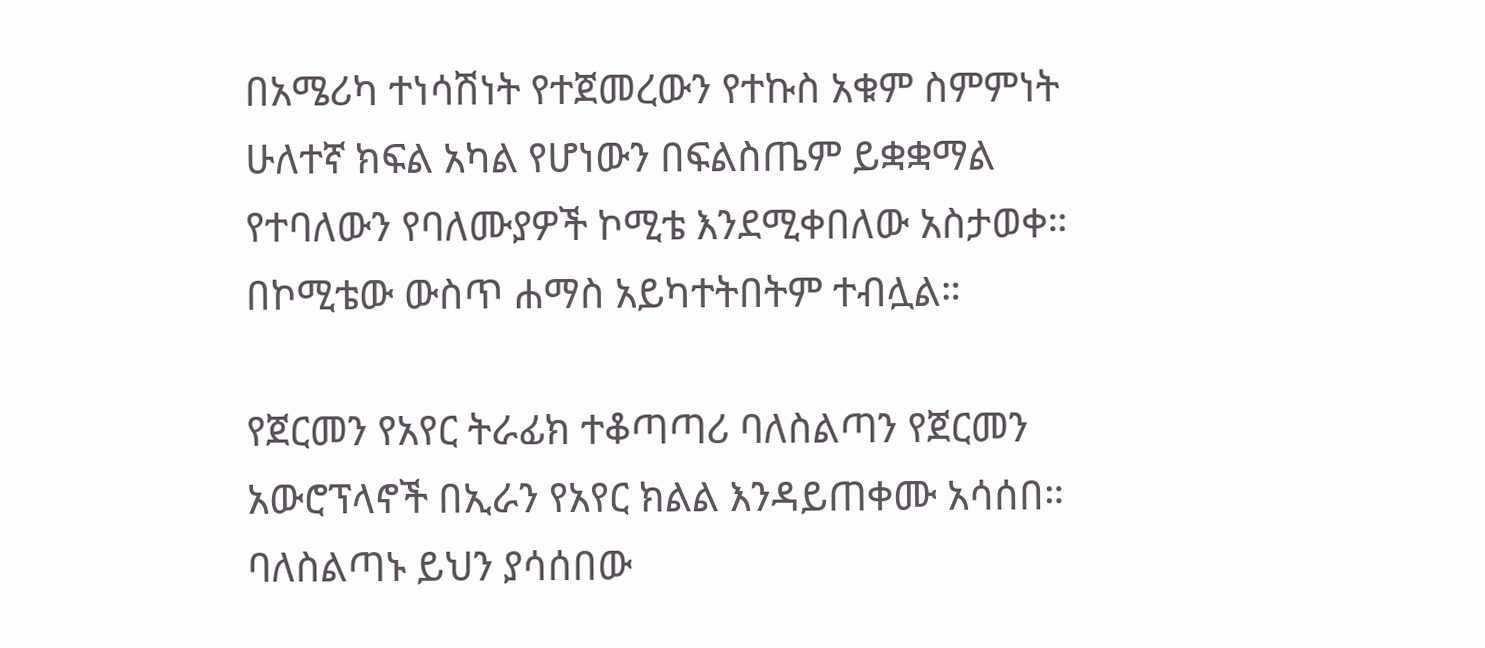በአሜሪካ ተነሳሽነት የተጀመረውን የተኩስ አቁም ስምምነት ሁለተኛ ክፍል አካል የሆነውን በፍልስጤም ይቋቋማል የተባለውን የባለሙያዎች ኮሚቴ እንደሚቀበለው አስታወቀ። በኮሚቴው ውስጥ ሐማስ አይካተትበትም ተብሏል።

የጀርመን የአየር ትራፊክ ተቆጣጣሪ ባለስልጣን የጀርመን አውሮፕላኖች በኢራን የአየር ክልል እንዳይጠቀሙ አሳሰበ። ባለስልጣኑ ይህን ያሳሰበው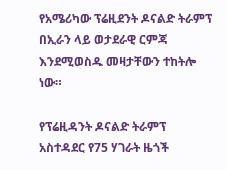የአሜሪካው ፕሬዚደንት ዶናልድ ትራምፕ በኢራን ላይ ወታደራዊ ርምጃ እንደሚወስዱ መዛታቸውን ተከትሎ ነው።

የፕሬዚዳንት ዶናልድ ትራምፕ አስተዳደር የ75 ሃገራት ዜጎች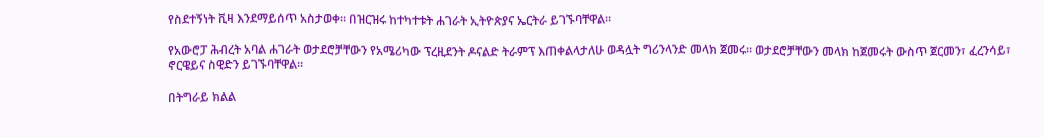የስደተኝነት ቪዛ እንደማይሰጥ አስታወቀ። በዝርዝሩ ከተካተቱት ሐገራት ኢትዮጵያና ኤርትራ ይገኙባቸዋል።

የአውሮፓ ሕብረት አባል ሐገራት ወታደሮቻቸውን የአሜሪካው ፕረዚደንት ዶናልድ ትራምፕ እጠቀልላታለሁ ወዳሏት ግሪንላንድ መላክ ጀመሩ። ወታደሮቻቸውን መላክ ከጀመሩት ውስጥ ጀርመን፣ ፈረንሳይ፣ ኖርዌይና ስዊድን ይገኙባቸዋል።

በትግራይ ክልል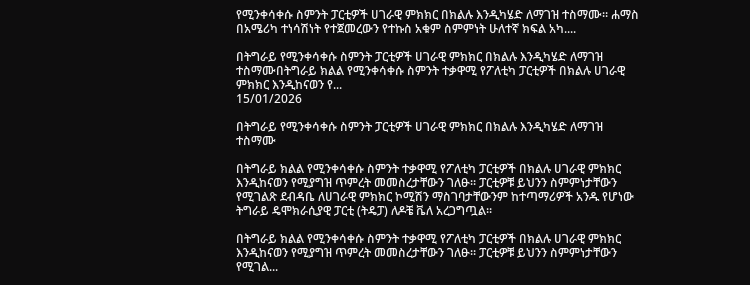የሚንቀሳቀሱ ስምንት ፓርቲዎች ሀገራዊ ምክክር በክልሉ እንዲካሄድ ለማገዝ ተስማሙ። ሐማስ በአሜሪካ ተነሳሽነት የተጀመረውን የተኩስ አቁም ስምምነት ሁለተኛ ክፍል አካ....

በትግራይ የሚንቀሳቀሱ ስምንት ፓርቲዎች ሀገራዊ ምክክር በክልሉ እንዲካሄድ ለማገዝ ተስማሙበትግራይ ክልል የሚንቀሳቀሱ ስምንት ተቃዋሚ የፖለቲካ ፓርቲዎች በክልሉ ሀገራዊ ምክክር እንዲከናወን የ...
15/01/2026

በትግራይ የሚንቀሳቀሱ ስምንት ፓርቲዎች ሀገራዊ ምክክር በክልሉ እንዲካሄድ ለማገዝ ተስማሙ

በትግራይ ክልል የሚንቀሳቀሱ ስምንት ተቃዋሚ የፖለቲካ ፓርቲዎች በክልሉ ሀገራዊ ምክክር እንዲከናወን የሚያግዝ ጥምረት መመስረታቸውን ገለፁ። ፓርቲዎቹ ይህንን ስምምነታቸውን የሚገልጽ ደብዳቤ ለሀገራዊ ምክክር ኮሚሽን ማስገባታቸውንም ከተጣማሪዎች አንዱ የሆነው ትግራይ ዴሞክራሲያዊ ፓርቲ (ትዴፓ) ለዶቼ ቬለ አረጋግጧል።

በትግራይ ክልል የሚንቀሳቀሱ ስምንት ተቃዋሚ የፖለቲካ ፓርቲዎች በክልሉ ሀገራዊ ምክክር እንዲከናወን የሚያግዝ ጥምረት መመስረታቸውን ገለፁ። ፓርቲዎቹ ይህንን ስምምነታቸውን የሚገል...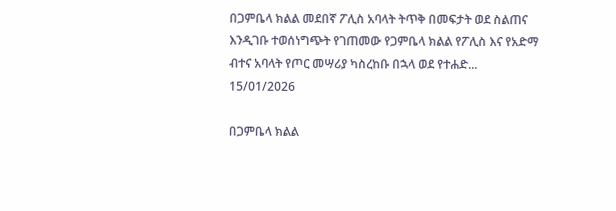በጋምቤላ ክልል መደበኛ ፖሊስ አባላት ትጥቅ በመፍታት ወደ ስልጠና እንዲገቡ ተወሰነግጭት የገጠመው የጋምቤላ ክልል የፖሊስ እና የአድማ ብተና አባላት የጦር መሣሪያ ካስረከቡ በኋላ ወደ የተሐድ...
15/01/2026

በጋምቤላ ክልል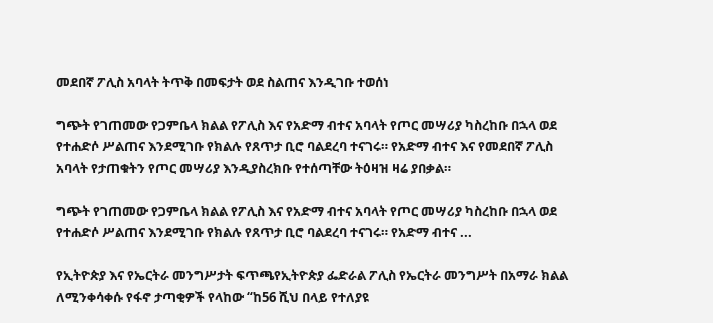መደበኛ ፖሊስ አባላት ትጥቅ በመፍታት ወደ ስልጠና እንዲገቡ ተወሰነ

ግጭት የገጠመው የጋምቤላ ክልል የፖሊስ እና የአድማ ብተና አባላት የጦር መሣሪያ ካስረከቡ በኋላ ወደ የተሐድሶ ሥልጠና እንደሚገቡ የክልሉ የጸጥታ ቢሮ ባልደረባ ተናገሩ። የአድማ ብተና እና የመደበኛ ፖሊስ አባላት የታጠቁትን የጦር መሣሪያ እንዲያስረክቡ የተሰጣቸው ትዕዛዝ ዛሬ ያበቃል።

ግጭት የገጠመው የጋምቤላ ክልል የፖሊስ እና የአድማ ብተና አባላት የጦር መሣሪያ ካስረከቡ በኋላ ወደ የተሐድሶ ሥልጠና እንደሚገቡ የክልሉ የጸጥታ ቢሮ ባልደረባ ተናገሩ። የአድማ ብተና ...

የኢትዮጵያ እና የኤርትራ መንግሥታት ፍጥጫየኢትዮጵያ ፌድራል ፖሊስ የኤርትራ መንግሥት በአማራ ክልል ለሚንቀሳቀሱ የፋኖ ታጣቂዎች የላከው “ከ56 ሺህ በላይ የተለያዩ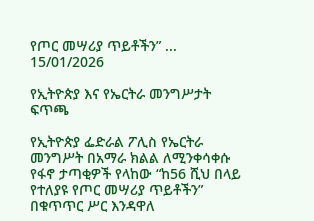የጦር መሣሪያ ጥይቶችን” ...
15/01/2026

የኢትዮጵያ እና የኤርትራ መንግሥታት ፍጥጫ

የኢትዮጵያ ፌድራል ፖሊስ የኤርትራ መንግሥት በአማራ ክልል ለሚንቀሳቀሱ የፋኖ ታጣቂዎች የላከው “ከ56 ሺህ በላይ የተለያዩ የጦር መሣሪያ ጥይቶችን” በቁጥጥር ሥር እንዳዋለ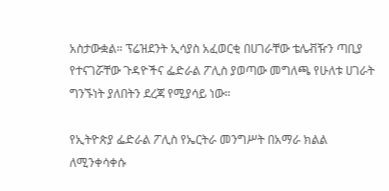አስታውቋል። ፕሬዝደንት ኢሳያስ አፈወርቂ በሀገራቸው ቴሌቭዥን ጣቢያ የተናገሯቸው ጉዳዮችና ፌድራል ፖሊስ ያወጣው መግለጫ የሁለቱ ሀገራት ግንኙነት ያለበትን ደረጃ የሚያሳይ ነው።

የኢትዮጵያ ፌድራል ፖሊስ የኤርትራ መንግሥት በአማራ ክልል ለሚንቀሳቀሱ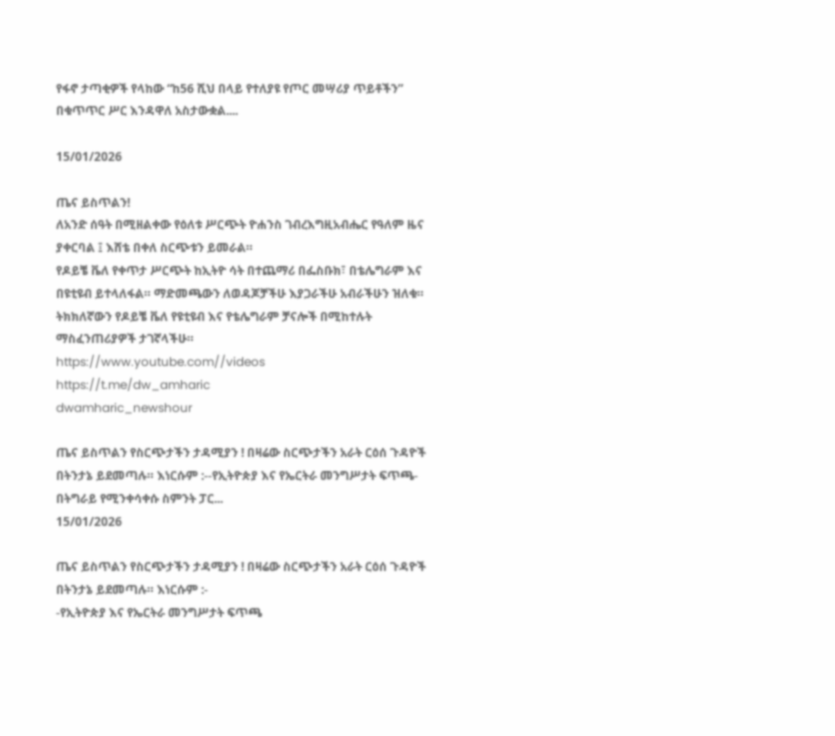የፋኖ ታጣቂዎች የላከው “ከ56 ሺህ በላይ የተለያዩ የጦር መሣሪያ ጥይቶችን” በቁጥጥር ሥር እንዳዋለ አስታውቋል....

15/01/2026

ጤና ይስጥልን!
ለአንድ ሰዓት በሚዘልቀው የዕለቱ ሥርጭት ዮሐንስ ገብረእግዚአብሔር የዓለም ዜና ያቀርባል ፤ እሸቴ በቀለ ስርጭቱን ይመራል።
የዶይቼ ቬለ የቀጥታ ሥርጭት ከኢትዮ ሳት በተጨማሪ በፌስቡክ፣ በቴሌግራም እና በዩቲዩብ ይተላለፋል። ማድመጫውን ለወዳጆቻችሁ እያጋራችሁ አብራችሁን ዝለቁ።
ትክክለኛውን የዶይቼ ቬለ የዩቲዩብ እና የቴሌግራም ቻናሎች በሚከተሉት ማስፈንጠሪያዎች ታገኛላችሁ።
https://www.youtube.com//videos
https://t.me/dw_amharic
dwamharic_newshour

ጤና ይስጥልን የስርጭታችን ታዳሚያን ! በዛሬው ስርጭታችን አራት ርዕሰ ጉዳዮች በትንታኔ ይደመጣሉ። እነርሱም :--የኢትዮጵያ እና የኤርትራ መንግሥታት ፍጥጫ-በትግራይ የሚንቀሳቀሱ ስምንት ፓር...
15/01/2026

ጤና ይስጥልን የስርጭታችን ታዳሚያን ! በዛሬው ስርጭታችን አራት ርዕሰ ጉዳዮች በትንታኔ ይደመጣሉ። እነርሱም :-
-የኢትዮጵያ እና የኤርትራ መንግሥታት ፍጥጫ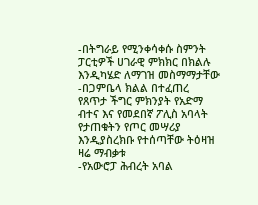-በትግራይ የሚንቀሳቀሱ ስምንት ፓርቲዎች ሀገራዊ ምክክር በክልሉ እንዲካሄድ ለማገዝ መስማማታቸው
-በጋምቤላ ክልል በተፈጠረ የጸጥታ ችግር ምክንያት የአድማ ብተና እና የመደበኛ ፖሊስ አባላት የታጠቁትን የጦር መሣሪያ እንዲያስረክቡ የተሰጣቸው ትዕዛዝ ዛሬ ማብቃቱ
-የአውሮፓ ሕብረት አባል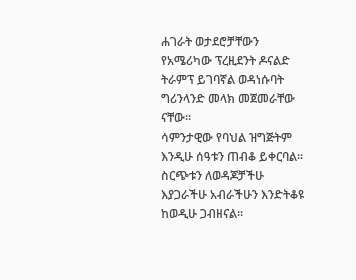ሐገራት ወታደሮቻቸውን የአሜሪካው ፕረዚደንት ዶናልድ ትራምፕ ይገባኛል ወዳነሱባት ግሪንላንድ መላክ መጀመራቸው ናቸው።
ሳምንታዊው የባህል ዝግጅትም እንዲሁ ሰዓቱን ጠብቆ ይቀርባል። ስርጭቱን ለወዳጆቻችሁ እያጋራችሁ አብራችሁን እንድትቆዩ ከወዲሁ ጋብዘናል።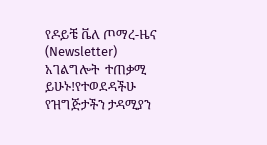የዶይቼ ቬለ ጦማረ-ዜና (Newsletter) አገልግሎት  ተጠቃሚ ይሁኑ!የተወደዳችሁ የዝግጅታችን ታዳሚያን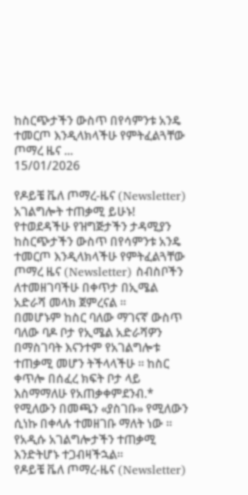ከስርጭታችን ውስጥ በየሳምንቱ አንዴ ተመርጦ እንዲላክላችሁ የምትፈልጓቸው ጦማረ ዜና ...
15/01/2026

የዶይቼ ቬለ ጦማረ-ዜና (Newsletter) አገልግሎት ተጠቃሚ ይሁኑ!
የተወደዳችሁ የዝግጅታችን ታዳሚያን ከስርጭታችን ውስጥ በየሳምንቱ አንዴ ተመርጦ እንዲላክላችሁ የምትፈልጓቸው ጦማረ ዜና (Newsletter) ስብስቦችን ለተመዘገባችሁ በቀጥታ በኢሜል አድራሻ መላክ ጀምረናል ።
በመሆኑም ከስር ባለው ማገናኛ ውስጥ ባለው ባዶ ቦታ የኢሜል አድራሻዎን በማስገባት እናንተም የአገልግሎቱ ተጠቃሚ መሆን ትችላላችሁ ። ከስር ቀጥሎ በሰፈረ ክፍት ቦታ ላይ እስማማለሁ የአጠቃቀምደንብ.* የሚለውን በመጫን «ያስገቡ» የሚለውን ሲነኩ በቀላሉ ተመዘገቡ ማለት ነው ። የአዲሱ አገልግሎታችን ተጠቃሚ እንድትሆኑ ተጋብዛችኋል።
የዶይቼ ቬለ ጦማረ-ዜና (Newsletter)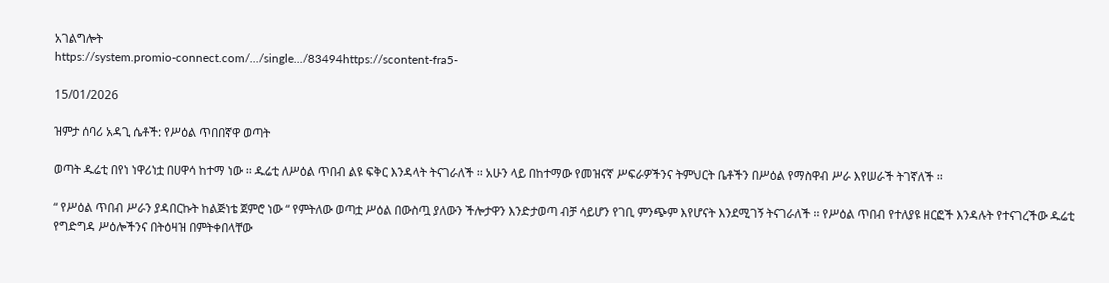አገልግሎት
https://system.promio-connect.com/.../single.../83494https://scontent-fra5-

15/01/2026

ዝምታ ሰባሪ አዳጊ ሴቶች: የሥዕል ጥበበኛዋ ወጣት

ወጣት ዱሬቲ በየነ ነዋሪነቷ በሀዋሳ ከተማ ነው ፡፡ ዱሬቲ ለሥዕል ጥበብ ልዩ ፍቅር እንዳላት ትናገራለች ፡፡ አሁን ላይ በከተማው የመዝናኛ ሥፍራዎችንና ትምህርት ቤቶችን በሥዕል የማስዋብ ሥራ እየሠራች ትገኛለች ፡፡

“ የሥዕል ጥበብ ሥራን ያዳበርኩት ከልጅነቴ ጀምሮ ነው “ የምትለው ወጣቷ ሥዕል በውስጧ ያለውን ችሎታዋን እንድታወጣ ብቻ ሳይሆን የገቢ ምንጭም እየሆናት እንደሚገኝ ትናገራለች ፡፡ የሥዕል ጥበብ የተለያዩ ዘርፎች እንዳሉት የተናገረችው ዱሬቲ የግድግዳ ሥዕሎችንና በትዕዛዝ በምትቀበላቸው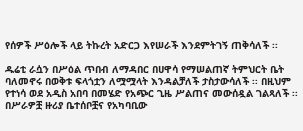የሰዎች ሥዕሎች ላይ ትኩረት አድርጋ እየሠራች እንደምትገኝ ጠቅሳለች ፡፡

ዱሬቲ ራሷን በሥዕል ጥበብ ለማዳበር በሀዋሳ የማሠልጠኛ ትምህርት ቤት ባለመኖሩ በወቅቱ ፍላጎቷን ለሟሟላት እንዳልቻለች ታስታውሳለች ፡፡ በዚህም የተነሳ ወደ አዲስ አበባ በመሄድ የአጭር ጊዜ ሥልጠና መውሰዷል ገልጻለች ፡፡ በሥራዎቿ ዙሪያ ቤተሰቦቿና የአካባቢው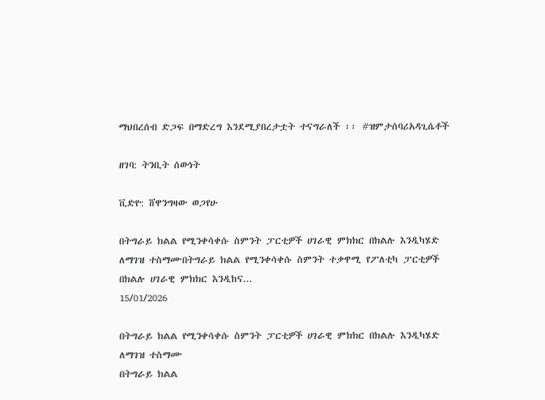ማህበረሰብ ድጋፍ በማድረግ እንደሚያበረታቷት ተናግራለች ፡፡ #ዝምታሰባሪአዳጊሴቶች

ዘገባ: ትንቢት ሰውነት

ቪድዮ: ሸዋንግዛው ወጋየሁ

በትግራይ ክልል የሚንቀሳቀሱ ስምንት ፓርቲዎች ሀገራዊ ምክክር በክልሉ እንዲካሄድ ለማገዝ ተስማሙበትግራይ ክልል የሚንቀሳቀሱ ስምንት ተቃዋሚ የፖለቲካ ፓርቲዎች በክልሉ ሀገራዊ ምክክር እንዲከና...
15/01/2026

በትግራይ ክልል የሚንቀሳቀሱ ስምንት ፓርቲዎች ሀገራዊ ምክክር በክልሉ እንዲካሄድ ለማገዝ ተስማሙ
በትግራይ ክልል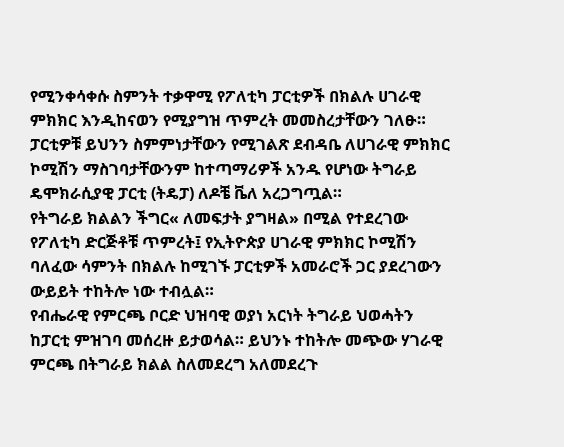የሚንቀሳቀሱ ስምንት ተቃዋሚ የፖለቲካ ፓርቲዎች በክልሉ ሀገራዊ ምክክር እንዲከናወን የሚያግዝ ጥምረት መመስረታቸውን ገለፁ። ፓርቲዎቹ ይህንን ስምምነታቸውን የሚገልጽ ደብዳቤ ለሀገራዊ ምክክር ኮሚሽን ማስገባታቸውንም ከተጣማሪዎች አንዱ የሆነው ትግራይ ዴሞክራሲያዊ ፓርቲ (ትዴፓ) ለዶቼ ቬለ አረጋግጧል።
የትግራይ ክልልን ችግር« ለመፍታት ያግዛል» በሚል የተደረገው የፖለቲካ ድርጅቶቹ ጥምረት፤ የኢትዮጵያ ሀገራዊ ምክክር ኮሚሽን ባለፈው ሳምንት በክልሉ ከሚገኙ ፓርቲዎች አመራሮች ጋር ያደረገውን ውይይት ተከትሎ ነው ተብሏል።
የብሔራዊ የምርጫ ቦርድ ህዝባዊ ወያነ አርነት ትግራይ ህወሓትን ከፓርቲ ምዝገባ መሰረዙ ይታወሳል። ይህንኑ ተከትሎ መጭው ሃገራዊ ምርጫ በትግራይ ክልል ስለመደረግ አለመደረጉ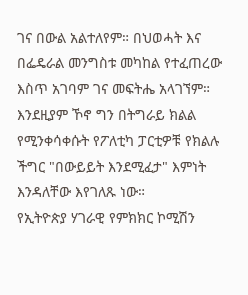ገና በውል አልተለየም። በህወሓት እና በፌዴራል መንግስቱ መካከል የተፈጠረው እስጥ አገባም ገና መፍትሔ አላገኘም። እንደዚያም ኾኖ ግን በትግራይ ክልል የሚንቀሳቀሱት የፖለቲካ ፓርቲዎቹ የክልሉ ችግር "በውይይት እንደሚፈታ" እምነት እንዳለቸው እየገለጹ ነው።
የኢትዮጵያ ሃገራዊ የምክክር ኮሚሽን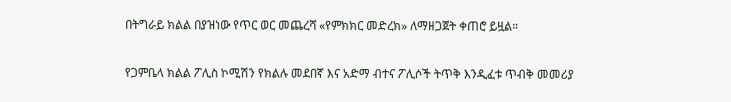በትግራይ ክልል በያዝነው የጥር ወር መጨረሻ «የምክክር መድረክ» ለማዘጋጀት ቀጠሮ ይዟል።

የጋምቤላ ክልል ፖሊስ ኮሚሽን የክልሉ መደበኛ እና አድማ ብተና ፖሊሶች ትጥቅ እንዲፈቱ ጥብቅ መመሪያ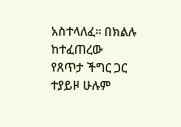አስተላለፈ፡፡ በክልሉ ከተፈጠረው የጸጥታ ችግር ጋር ተያይዞ ሁሉም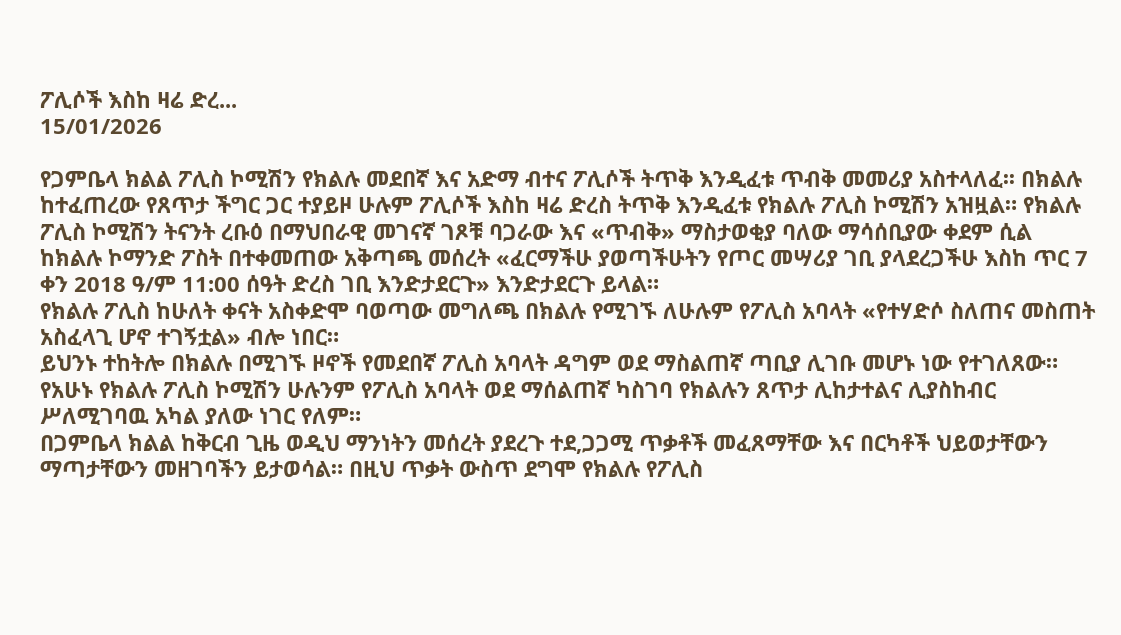ፖሊሶች እስከ ዛሬ ድረ...
15/01/2026

የጋምቤላ ክልል ፖሊስ ኮሚሽን የክልሉ መደበኛ እና አድማ ብተና ፖሊሶች ትጥቅ እንዲፈቱ ጥብቅ መመሪያ አስተላለፈ፡፡ በክልሉ ከተፈጠረው የጸጥታ ችግር ጋር ተያይዞ ሁሉም ፖሊሶች እስከ ዛሬ ድረስ ትጥቅ እንዲፈቱ የክልሉ ፖሊስ ኮሚሽን አዝዟል። የክልሉ ፖሊስ ኮሚሽን ትናንት ረቡዕ በማህበራዊ መገናኛ ገጾቹ ባጋራው እና «ጥብቅ» ማስታወቂያ ባለው ማሳሰቢያው ቀደም ሲል ከክልሉ ኮማንድ ፖስት በተቀመጠው አቅጣጫ መሰረት «ፈርማችሁ ያወጣችሁትን የጦር መሣሪያ ገቢ ያላደረጋችሁ እስከ ጥር 7 ቀን 2018 ዓ/ም 11:00 ሰዓት ድረስ ገቢ እንድታደርጉ» እንድታደርጉ ይላል።
የክልሉ ፖሊስ ከሁለት ቀናት አስቀድሞ ባወጣው መግለጫ በክልሉ የሚገኙ ለሁሉም የፖሊስ አባላት «የተሃድሶ ስለጠና መስጠት አስፈላጊ ሆኖ ተገኝቷል» ብሎ ነበር።
ይህንኑ ተከትሎ በክልሉ በሚገኙ ዞኖች የመደበኛ ፖሊስ አባላት ዳግም ወደ ማስልጠኛ ጣቢያ ሊገቡ መሆኑ ነው የተገለጸው።
የአሁኑ የክልሉ ፖሊስ ኮሚሽን ሁሉንም የፖሊስ አባላት ወደ ማሰልጠኛ ካስገባ የክልሉን ጸጥታ ሊከታተልና ሊያስከብር ሥለሚገባዉ አካል ያለው ነገር የለም።
በጋምቤላ ክልል ከቅርብ ጊዜ ወዲህ ማንነትን መሰረት ያደረጉ ተደ,ጋጋሚ ጥቃቶች መፈጸማቸው እና በርካቶች ህይወታቸውን ማጣታቸውን መዘገባችን ይታወሳል። በዚህ ጥቃት ውስጥ ደግሞ የክልሉ የፖሊስ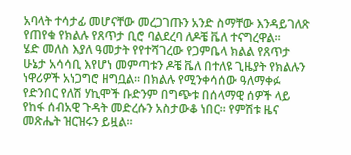አባላት ተሳታፊ መሆናቸው መረጋገጡን አንድ ስማቸው እንዳይገለጽ የጠየቁ የክልሉ የጸጥታ ቢሮ ባልደረባ ለዶቼ ቬለ ተናግረዋል።
ሄድ መለስ እያለ ዓመታት የየተሻገረው የጋምቤላ ክልል የጸጥታ ሁኔታ አሳሳቢ እየሆነ መምጣቱን ዶቼ ቬለ በተለዩ ጊዜያት የክልሉን ነዋሪዎች አነጋግሮ ዘግቧል። በክልሉ የሚንቀሳሰው ዓለማቀፉ የድንበር የለሽ ሃኪሞች ቡድንም በግጭቱ በሰላማዊ ሰዎች ላይ የከፋ ሰብአዊ ጉዳት መድረሱን አስታውቆ ነበር። የምሽቱ ዜና መጽሔት ዝርዝሩን ይዟል።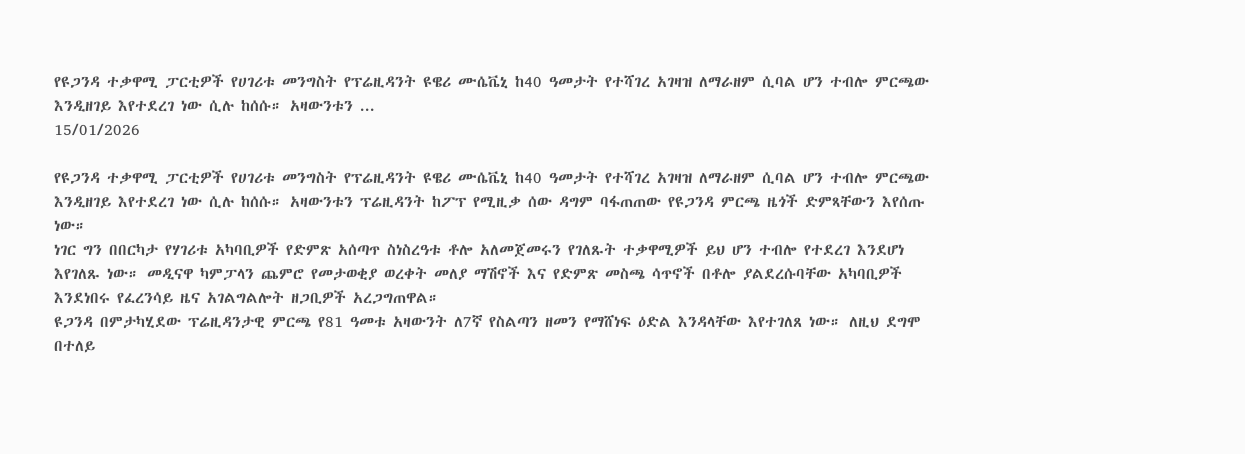የዩጋንዳ ተቃዋሚ ፓርቲዎች የሀገሪቱ መንግስት የፕሬዚዳንት ዩዌሪ ሙሴቬኒ ከ40 ዓመታት የተሻገረ አገዛዝ ለማራዘም ሲባል ሆን ተብሎ ምርጫው እንዲዘገይ እየተደረገ ነው ሲሉ ከሰሱ። አዛውንቱን ...
15/01/2026

የዩጋንዳ ተቃዋሚ ፓርቲዎች የሀገሪቱ መንግስት የፕሬዚዳንት ዩዌሪ ሙሴቬኒ ከ40 ዓመታት የተሻገረ አገዛዝ ለማራዘም ሲባል ሆን ተብሎ ምርጫው እንዲዘገይ እየተደረገ ነው ሲሉ ከሰሱ። አዛውንቱን ፕሬዚዳንት ከፖፕ የሚዚቃ ሰው ዳግም ባፋጠጠው የዩጋንዳ ምርጫ ዜጎች ድምጻቸውን እየሰጡ ነው።
ነገር ግን በበርካታ የሃገሪቱ አካባቢዎች የድምጽ አሰጣጥ ስነስረዓቱ ቶሎ አለመጀመሩን የገለጹት ተቃዋሚዎች ይህ ሆን ተብሎ የተደረገ እንደሆነ እየገለጹ ነው። መዲናዋ ካምፓላን ጨምሮ የመታወቂያ ወረቀት መለያ ማሽኖች እና የድምጽ መስጫ ሳጥኖች በቶሎ ያልደረሱባቸው አካባቢዎች እንደነበሩ የፈረንሳይ ዜና አገልግልሎት ዘጋቢዎች አረጋግጠዋል።
ዩጋንዳ በምታካሂደው ፕሬዚዳንታዊ ምርጫ የ81 ዓመቱ አዛውንት ለ7ኛ የስልጣን ዘመን የማሸነፍ ዕድል እንዳላቸው እየተገለጸ ነው። ለዚህ ደግሞ በተለይ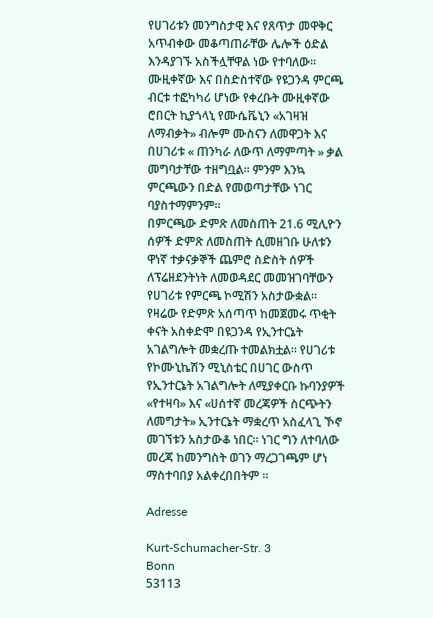የሀገሪቱን መንግስታዊ እና የጸጥታ መዋቅር አጥብቀው መቆጣጠራቸው ሌሎች ዕድል እንዳያገኙ አስችሏቸዋል ነው የተባለው።
ሙዚቀኛው እና በስድስተኛው የዩጋንዳ ምርጫ ብርቱ ተፎካካሪ ሆነው የቀረቡት ሙዚቀኛው ሮበርት ኪያጎላኒ የሙሴቬኒን «አገዛዝ ለማብቃት» ብሎም ሙስናን ለመዋጋት እና በሀገሪቱ « ጠንካራ ለውጥ ለማምጣት » ቃል መግባታቸው ተዘግቧል። ምንም እንኳ ምርጫውን በድል የመወጣታቸው ነገር ባያስተማምንም።
በምርጫው ድምጽ ለመስጠት 21.6 ሚሊዮን ሰዎች ድምጽ ለመስጠት ሲመዘገቡ ሁለቱን ዋነኛ ተቃናቃኞች ጨምሮ ስድስት ሰዎች ለፕሬዘደንትነት ለመወዳደር መመዝገባቸውን የሀገሪቱ የምርጫ ኮሚሽን አስታውቋል።
የዛሬው የድምጽ አሰጣጥ ከመጀመሩ ጥቂት ቀናት አስቀድሞ በዩጋንዳ የኢንተርኔት አገልግሎት መቋረጡ ተመልክቷል። የሀገሪቱ የኮሙኒኬሽን ሚኒስቴር በሀገር ውስጥ የኢንተርኔት አገልግሎት ለሚያቀርቡ ኩባንያዎች «የተዛባ» እና «ሀሰተኛ መረጃዎች ስርጭትን ለመግታት» ኢንተርኔት ማቋረጥ አስፈላጊ ኾኖ መገኘቱን አስታውቆ ነበር። ነገር ግን ለተባለው መረጃ ከመንግስት ወገን ማረጋገጫም ሆነ ማስተባበያ አልቀረበበትም ።

Adresse

Kurt-Schumacher-Str. 3
Bonn
53113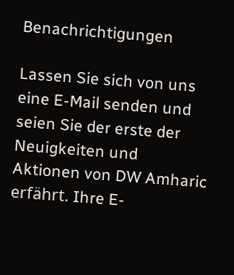Benachrichtigungen

Lassen Sie sich von uns eine E-Mail senden und seien Sie der erste der Neuigkeiten und Aktionen von DW Amharic erfährt. Ihre E-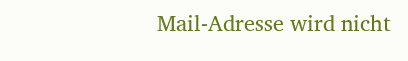Mail-Adresse wird nicht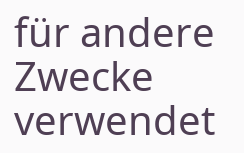für andere Zwecke verwendet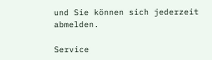und Sie können sich jederzeit abmelden.

Service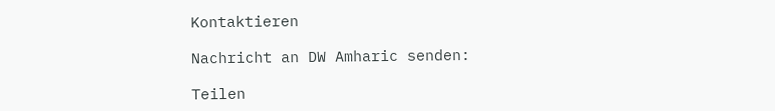Kontaktieren

Nachricht an DW Amharic senden:

Teilen